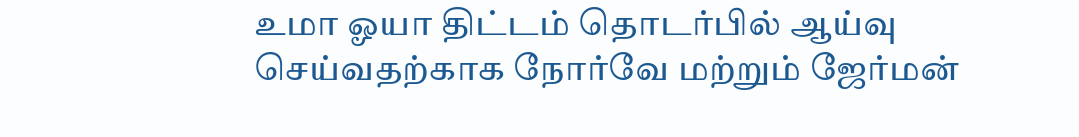உமா ஓயா திட்டம் தொடர்பில் ஆய்வு செய்வதற்காக நோர்வே மற்றும் ஜேர்மன்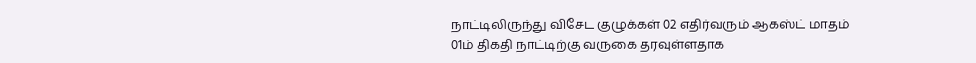நாட்டிலிருந்து விசேட குழுக்கள் 02 எதிர்வரும் ஆகஸ்ட் மாதம் 01ம் திகதி நாட்டிற்கு வருகை தரவுள்ளதாக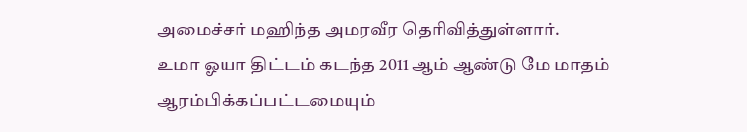அமைச்சர் மஹிந்த அமரவீர தெரிவித்துள்ளார்.
உமா ஓயா திட்டம் கடந்த 2011 ஆம் ஆண்டு மே மாதம் ஆரம்பிக்கப்பட்டமையும்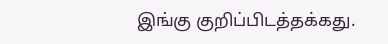இங்கு குறிப்பிடத்தக்கது.